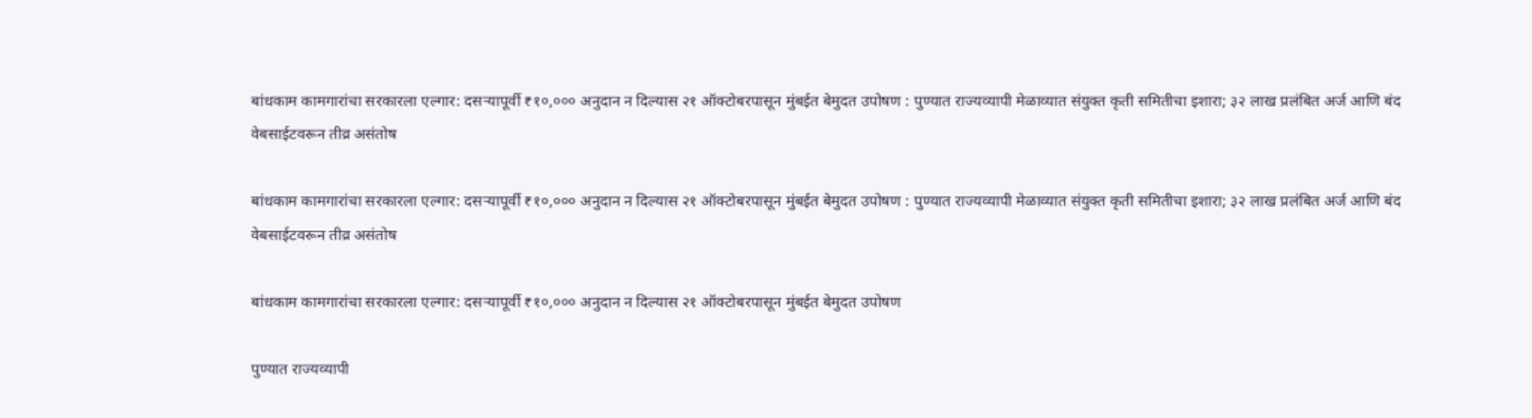बांधकाम कामगारांचा सरकारला एल्गार: दसऱ्यापूर्वी ₹१०,००० अनुदान न दिल्यास २१ ऑक्टोबरपासून मुंबईत बेमुदत उपोषण : पुण्यात राज्यव्यापी मेळाव्यात संयुक्त कृती समितीचा इशारा; ३२ लाख प्रलंबित अर्ज आणि बंद वेबसाईटवरून तीव्र असंतोष

बांधकाम कामगारांचा सरकारला एल्गार: दसऱ्यापूर्वी ₹१०,००० अनुदान न दिल्यास २१ ऑक्टोबरपासून मुंबईत बेमुदत उपोषण : पुण्यात राज्यव्यापी मेळाव्यात संयुक्त कृती समितीचा इशारा; ३२ लाख प्रलंबित अर्ज आणि बंद वेबसाईटवरून तीव्र असंतोष

बांधकाम कामगारांचा सरकारला एल्गार: दसऱ्यापूर्वी ₹१०,००० अनुदान न दिल्यास २१ ऑक्टोबरपासून मुंबईत बेमुदत उपोषण

पुण्यात राज्यव्यापी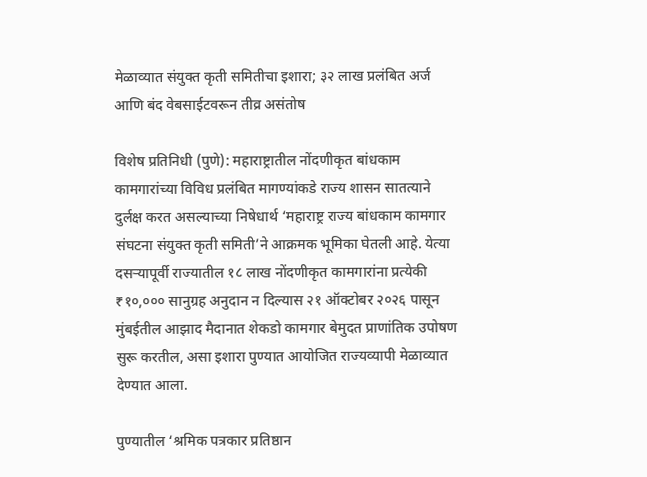मेळाव्यात संयुक्त कृती समितीचा इशारा; ३२ लाख प्रलंबित अर्ज आणि बंद वेबसाईटवरून तीव्र असंतोष

विशेष प्रतिनिधी (पुणे): महाराष्ट्रातील नोंदणीकृत बांधकाम कामगारांच्या विविध प्रलंबित मागण्यांकडे राज्य शासन सातत्याने दुर्लक्ष करत असल्याच्या निषेधार्थ ‘महाराष्ट्र राज्य बांधकाम कामगार संघटना संयुक्त कृती समिती’ने आक्रमक भूमिका घेतली आहे. येत्या दसऱ्यापूर्वी राज्यातील १८ लाख नोंदणीकृत कामगारांना प्रत्येकी ₹१०,००० सानुग्रह अनुदान न दिल्यास २१ ऑक्टोबर २०२६ पासून मुंबईतील आझाद मैदानात शेकडो कामगार बेमुदत प्राणांतिक उपोषण सुरू करतील, असा इशारा पुण्यात आयोजित राज्यव्यापी मेळाव्यात देण्यात आला.

पुण्यातील ‘श्रमिक पत्रकार प्रतिष्ठान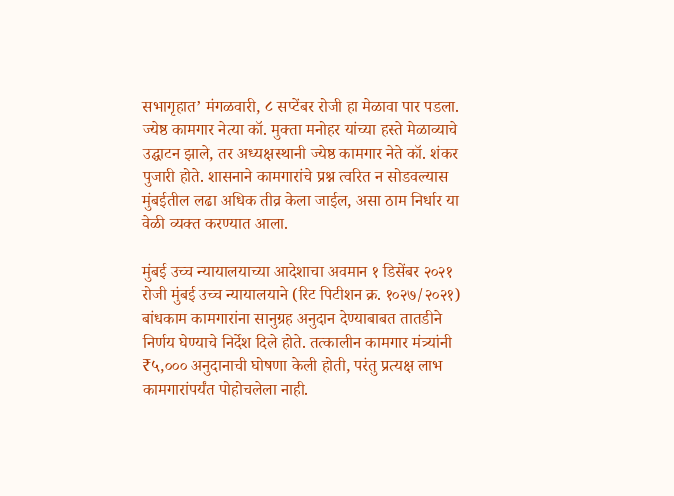सभागृहात’ मंगळवारी, ८ सप्टेंबर रोजी हा मेळावा पार पडला. ज्येष्ठ कामगार नेत्या कॉ. मुक्ता मनोहर यांच्या हस्ते मेळाव्याचे उद्घाटन झाले, तर अध्यक्षस्थानी ज्येष्ठ कामगार नेते कॉ. शंकर पुजारी होते. शासनाने कामगारांचे प्रश्न त्वरित न सोडवल्यास मुंबईतील लढा अधिक तीव्र केला जाईल, असा ठाम निर्धार या वेळी व्यक्त करण्यात आला.

मुंबई उच्च न्यायालयाच्या आदेशाचा अवमान १ डिसेंबर २०२१ रोजी मुंबई उच्च न्यायालयाने (रिट पिटीशन क्र. १०२७/२०२१) बांधकाम कामगारांना सानुग्रह अनुदान देण्याबाबत तातडीने निर्णय घेण्याचे निर्देश दिले होते. तत्कालीन कामगार मंत्र्यांनी ₹५,००० अनुदानाची घोषणा केली होती, परंतु प्रत्यक्ष लाभ कामगारांपर्यंत पोहोचलेला नाही.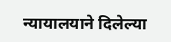न्यायालयाने दिलेल्या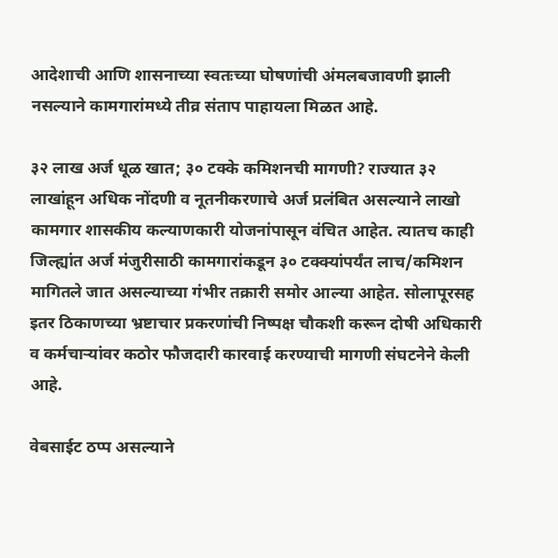आदेशाची आणि शासनाच्या स्वतःच्या घोषणांची अंमलबजावणी झाली नसल्याने कामगारांमध्ये तीव्र संताप पाहायला मिळत आहे.

३२ लाख अर्ज धूळ खात; ३० टक्के कमिशनची मागणी? राज्यात ३२ लाखांहून अधिक नोंदणी व नूतनीकरणाचे अर्ज प्रलंबित असल्याने लाखो कामगार शासकीय कल्याणकारी योजनांपासून वंचित आहेत. त्यातच काही जिल्ह्यांत अर्ज मंजुरीसाठी कामगारांकडून ३० टक्क्यांपर्यंत लाच/कमिशन मागितले जात असल्याच्या गंभीर तक्रारी समोर आल्या आहेत. सोलापूरसह इतर ठिकाणच्या भ्रष्टाचार प्रकरणांची निष्पक्ष चौकशी करून दोषी अधिकारी व कर्मचाऱ्यांवर कठोर फौजदारी कारवाई करण्याची मागणी संघटनेने केली आहे.

वेबसाईट ठप्प असल्याने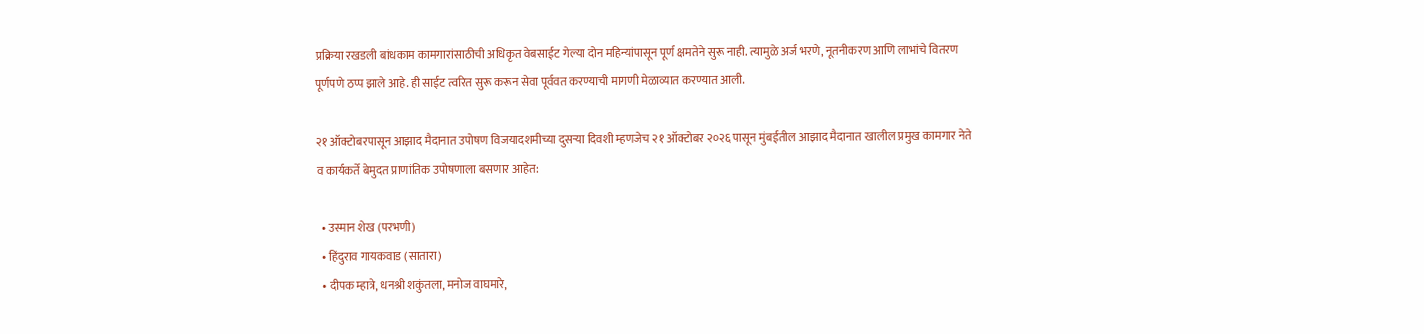प्रक्रिया रखडली बांधकाम कामगारांसाठीची अधिकृत वेबसाईट गेल्या दोन महिन्यांपासून पूर्ण क्षमतेने सुरू नाही. त्यामुळे अर्ज भरणे, नूतनीकरण आणि लाभांचे वितरण पूर्णपणे ठप्प झाले आहे. ही साईट त्वरित सुरू करून सेवा पूर्ववत करण्याची मागणी मेळाव्यात करण्यात आली.

२१ ऑक्टोबरपासून आझाद मैदानात उपोषण विजयादशमीच्या दुसऱ्या दिवशी म्हणजेच २१ ऑक्टोबर २०२६ पासून मुंबईतील आझाद मैदानात खालील प्रमुख कामगार नेते व कार्यकर्ते बेमुदत प्राणांतिक उपोषणाला बसणार आहेत:

  • उस्मान शेख (परभणी)
  • हिंदुराव गायकवाड (सातारा)
  • दीपक म्हात्रे, धनश्री शकुंतला, मनोज वाघमारे,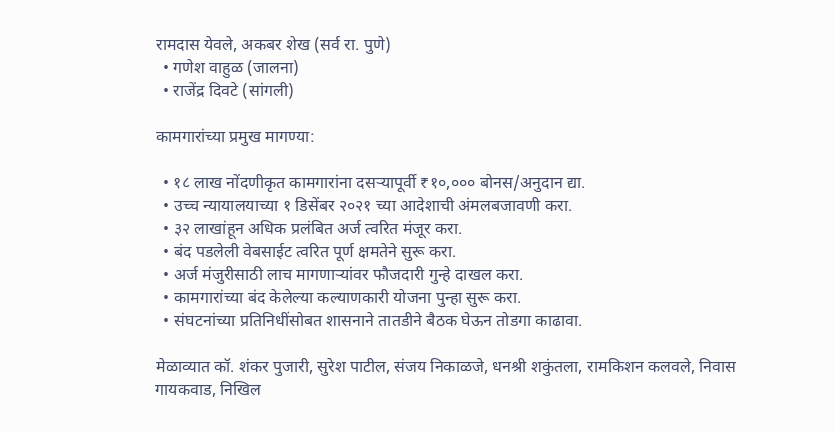रामदास येवले, अकबर शेख (सर्व रा. पुणे)
  • गणेश वाहुळ (जालना)
  • राजेंद्र दिवटे (सांगली)

कामगारांच्या प्रमुख मागण्या:

  • १८ लाख नोंदणीकृत कामगारांना दसऱ्यापूर्वी ₹१०,००० बोनस/अनुदान द्या.
  • उच्च न्यायालयाच्या १ डिसेंबर २०२१ च्या आदेशाची अंमलबजावणी करा.
  • ३२ लाखांहून अधिक प्रलंबित अर्ज त्वरित मंजूर करा.
  • बंद पडलेली वेबसाईट त्वरित पूर्ण क्षमतेने सुरू करा.
  • अर्ज मंजुरीसाठी लाच मागणाऱ्यांवर फौजदारी गुन्हे दाखल करा.
  • कामगारांच्या बंद केलेल्या कल्याणकारी योजना पुन्हा सुरू करा.
  • संघटनांच्या प्रतिनिधींसोबत शासनाने तातडीने बैठक घेऊन तोडगा काढावा.

मेळाव्यात कॉ. शंकर पुजारी, सुरेश पाटील, संजय निकाळजे, धनश्री शकुंतला, रामकिशन कलवले, निवास गायकवाड, निखिल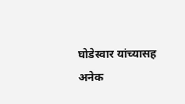घोडेस्वार यांच्यासह अनेक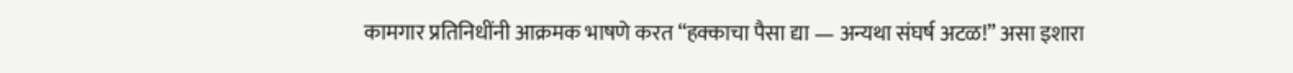कामगार प्रतिनिधींनी आक्रमक भाषणे करत “हक्काचा पैसा द्या — अन्यथा संघर्ष अटळ!” असा इशारा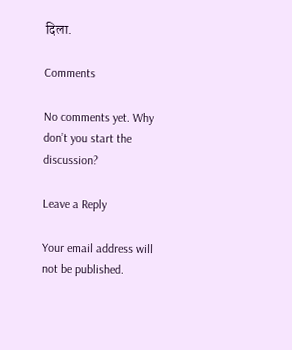दिला.

Comments

No comments yet. Why don’t you start the discussion?

Leave a Reply

Your email address will not be published.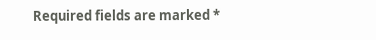Required fields are marked *